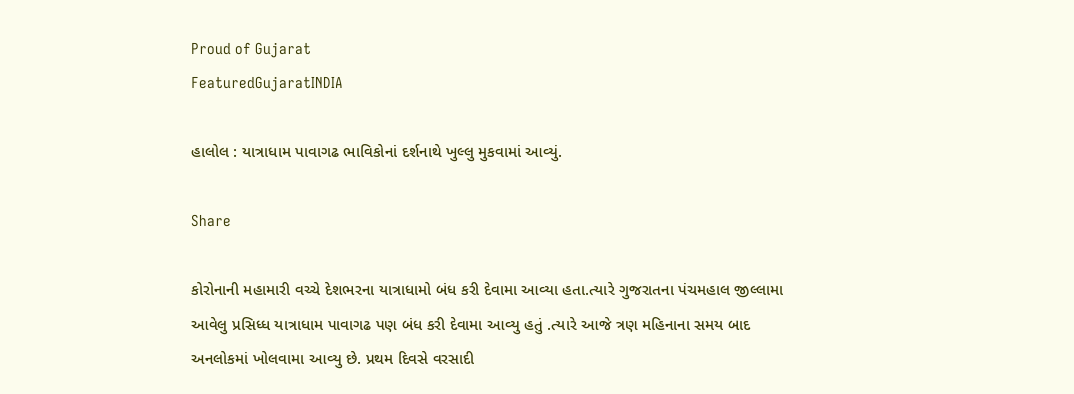Proud of Gujarat
FeaturedGujaratINDIA

હાલોલ : યાત્રાધામ પાવાગઢ ભાવિકોનાં દર્શનાથે ખુલ્લુ મુકવામાં આવ્યું.

Share

કોરોનાની મહામારી વચ્ચે દેશભરના યાત્રાધામો બંધ કરી દેવામા આવ્યા હતા.ત્યારે ગુજરાતના પંચમહાલ જીલ્લામા આવેલુ પ્રસિધ્ધ યાત્રાધામ પાવાગઢ પણ બંધ કરી દેવામા આવ્યુ હતું .ત્યારે આજે ત્રણ મહિનાના સમય બાદ અનલોકમાં ખોલવામા આવ્યુ છે. પ્રથમ દિવસે વરસાદી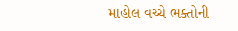માહોલ વચ્ચે ભક્તોની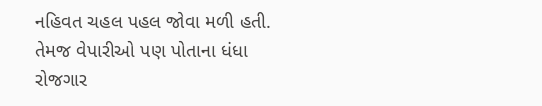નહિવત ચહલ પહલ જોવા મળી હતી. તેમજ વેપારીઓ પણ પોતાના ધંધા રોજગાર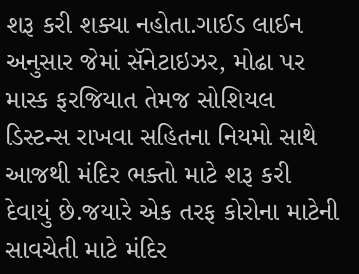શરૂ કરી શક્યા નહોતા.ગાઈડ લાઈન અનુસાર જેમાં સૅનેટાઇઝર, મોઢા પર માસ્ક ફરજિયાત તેમજ સોશિયલ ડિસ્ટન્સ રાખવા સહિતના નિયમો સાથે આજથી મંદિર ભક્તો માટે શરૂ કરી દેવાયું છે.જયારે એક તરફ કોરોના માટેની સાવચેતી માટે મંદિર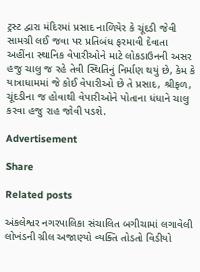ટ્રસ્ટ દ્વારા મંદિરમાં પ્રસાદ નાળિયેર કે ચૂંદડી જેવી સામગ્રી લઈ જવા પર પ્રતિબંધ ફરમાવી દેવાતા અહીંના સ્થાનિક વેપારીઓને માટે લોકડાઉનની અસર હજુ ચાલુ જ રહે તેવી સ્થિતિનું નિર્માણ થયું છે, કેમ કે યાત્રાધામમાં જે કોઈ વેપારીઓ છે તે પ્રસાદ, શ્રીફળ, ચૂંદડીના જ હોવાથી વેપારીઓને પોતાના ધંધાને ચાલુ કરવા હજુ રાહ જોવી પડશે.

Advertisement

Share

Related posts

અંકલેશ્વર નગરપાલિકા સંચાલિત બગીચામાં લગાવેલી લોખંડની ગ્રીલ અજાણ્યો વ્યક્તિ તોડતો વિડીયો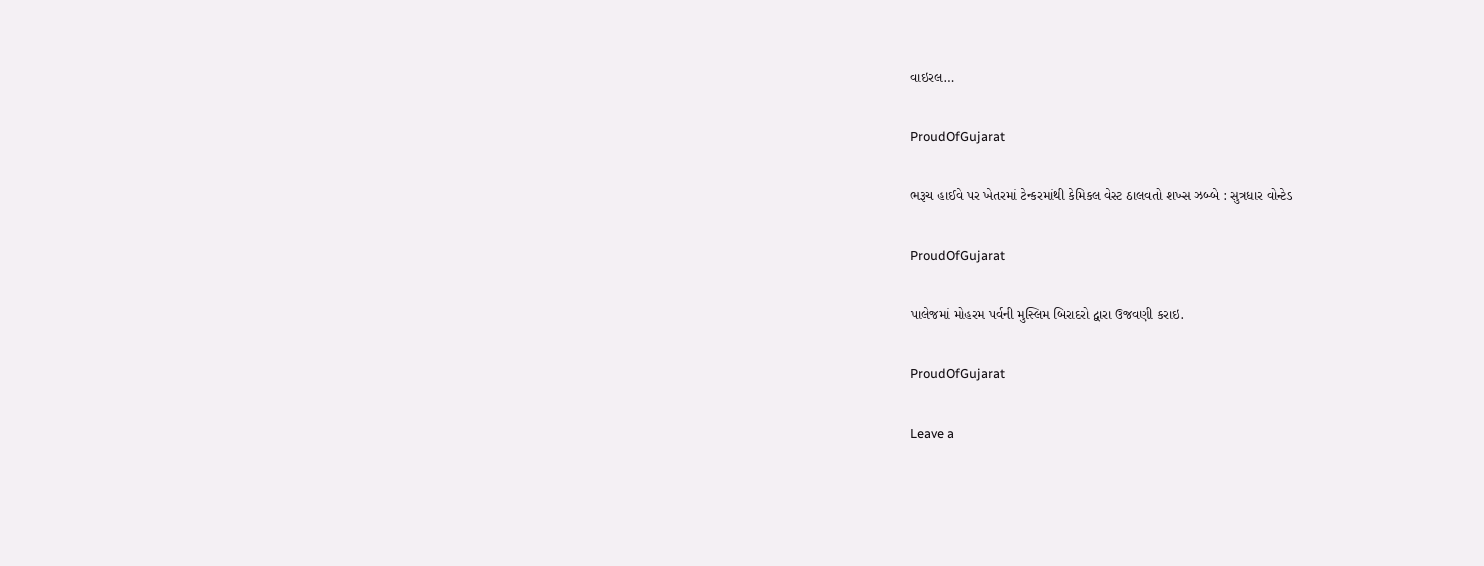વાઇરલ…

ProudOfGujarat

ભરૂચ હાઈવે પર ખેતરમાં ટેન્કરમાંથી કેમિકલ વેસ્ટ ઠાલવતો શખ્સ ઝબ્બે : સુત્રધાર વોન્ટેડ

ProudOfGujarat

પાલેજમાં મોહરમ પર્વની મુસ્લિમ બિરાદરો દ્વારા ઉજવણી કરાઇ.

ProudOfGujarat

Leave a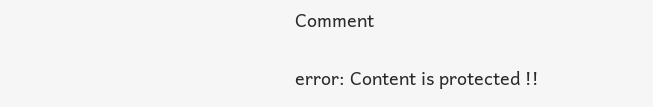Comment

error: Content is protected !!